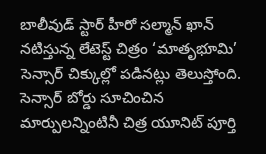బాలీవుడ్ స్టార్ హీరో సల్మాన్ ఖాన్ నటిస్తున్న లేటెస్ట్ చిత్రం ‘మాతృభూమి’ సెన్సార్ చిక్కుల్లో పడినట్లు తెలుస్తోంది. సెన్సార్ బోర్డు సూచించిన మార్పులన్నింటినీ చిత్ర యూనిట్ పూర్తి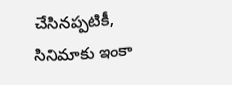చేసినప్పటికీ, సినిమాకు ఇంకా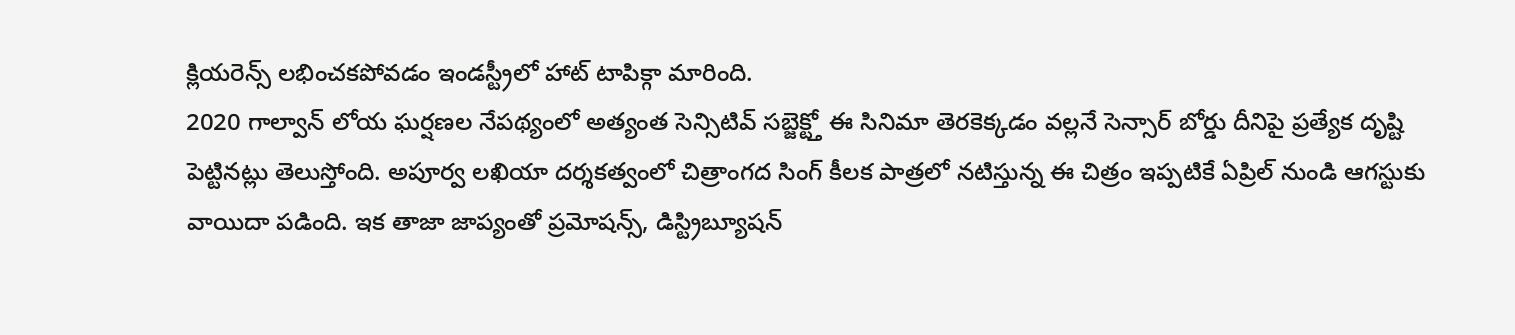క్లియరెన్స్ లభించకపోవడం ఇండస్ట్రీలో హాట్ టాపిక్గా మారింది.
2020 గాల్వాన్ లోయ ఘర్షణల నేపథ్యంలో అత్యంత సెన్సిటివ్ సబ్జెక్ట్తో ఈ సినిమా తెరకెక్కడం వల్లనే సెన్సార్ బోర్డు దీనిపై ప్రత్యేక దృష్టి పెట్టినట్లు తెలుస్తోంది. అపూర్వ లఖియా దర్శకత్వంలో చిత్రాంగద సింగ్ కీలక పాత్రలో నటిస్తున్న ఈ చిత్రం ఇప్పటికే ఏప్రిల్ నుండి ఆగస్టుకు వాయిదా పడింది. ఇక తాజా జాప్యంతో ప్రమోషన్స్, డిస్ట్రిబ్యూషన్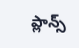ప్లాన్స్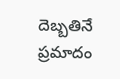దెబ్బతినే ప్రమాదం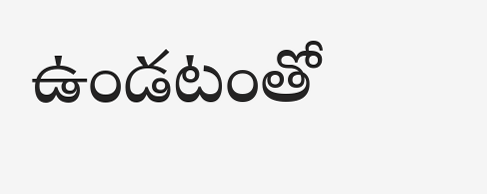ఉండటంతో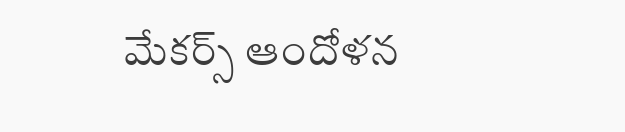మేకర్స్ ఆందోళన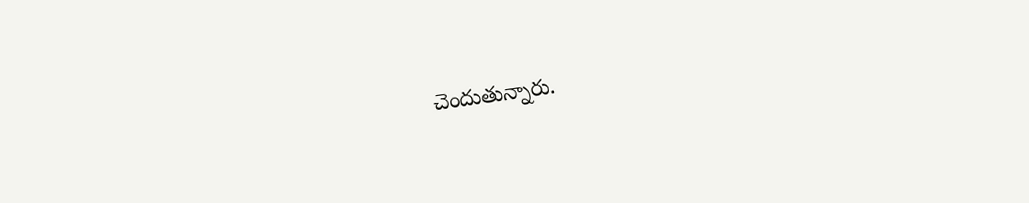చెందుతున్నారు.